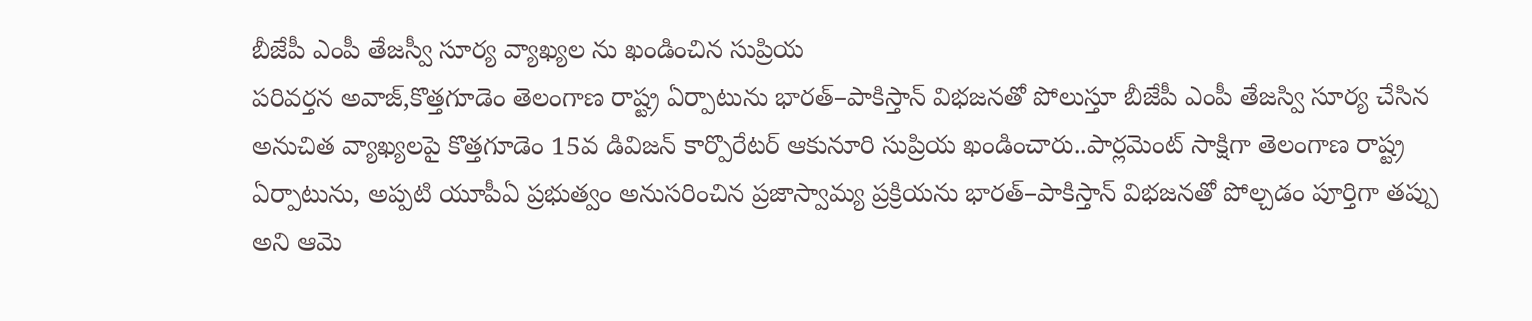బీజేపీ ఎంపీ తేజస్వీ సూర్య వ్యాఖ్యల ను ఖండించిన సుప్రియ
పరివర్తన అవాజ్,కొత్తగూడెం తెలంగాణ రాష్ట్ర ఏర్పాటును భారత్–పాకిస్తాన్ విభజనతో పోలుస్తూ బీజేపీ ఎంపీ తేజస్వి సూర్య చేసిన అనుచిత వ్యాఖ్యలపై కొత్తగూడెం 15వ డివిజన్ కార్పొరేటర్ ఆకునూరి సుప్రియ ఖండించారు..పార్లమెంట్ సాక్షిగా తెలంగాణ రాష్ట్ర ఏర్పాటును, అప్పటి యూపీఏ ప్రభుత్వం అనుసరించిన ప్రజాస్వామ్య ప్రక్రియను భారత్–పాకిస్తాన్ విభజనతో పోల్చడం పూర్తిగా తప్పు అని ఆమె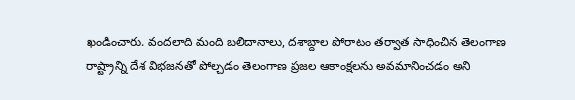ఖండించారు. వందలాది మంది బలిదానాలు, దశాబ్దాల పోరాటం తర్వాత సాధించిన తెలంగాణ రాష్ట్రాన్ని దేశ విభజనతో పోల్చడం తెలంగాణ ప్రజల ఆకాంక్షలను అవమానించడం అని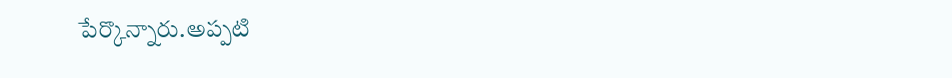పేర్కొన్నారు.అప్పటి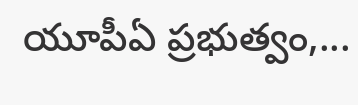యూపీఏ ప్రభుత్వం,...